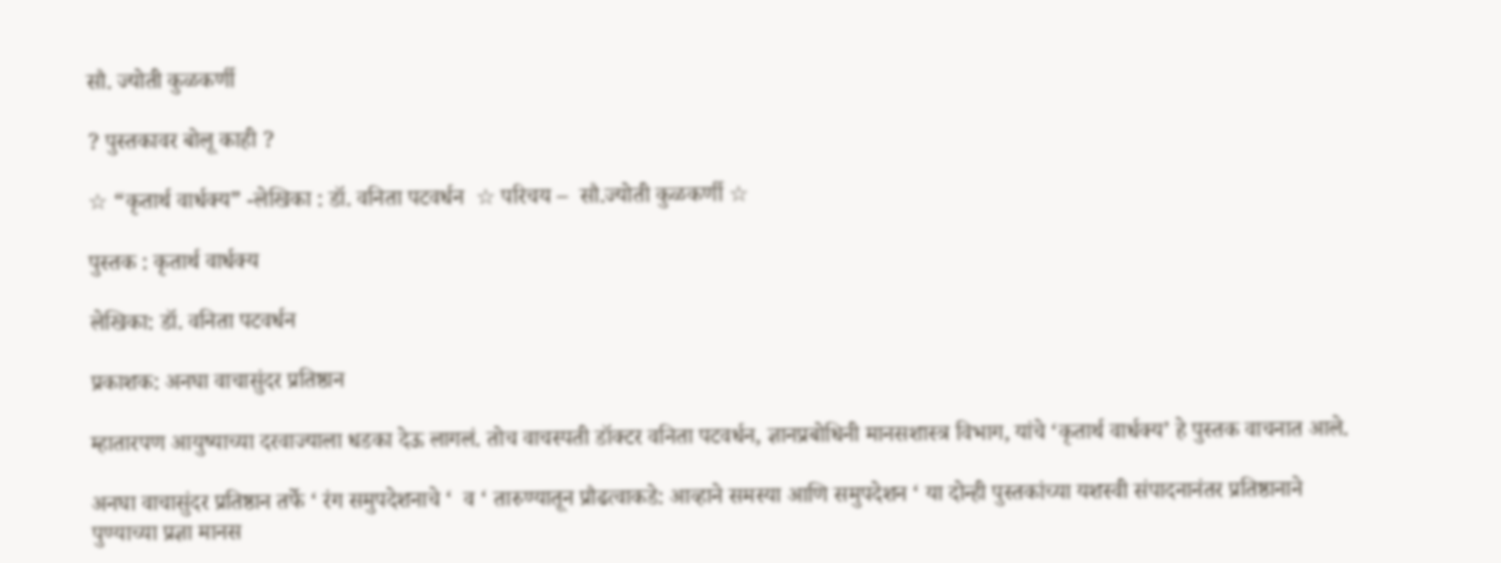सौ. ज्योती कुळकर्णी

? पुस्तकावर बोलू काही ?

☆ “कृतार्थ वार्धक्य” -लेखिका : डॉ. वनिता पटवर्धन  ☆ परिचय –  सौ.ज्योती कुळकर्णी ☆

पुस्तक : कृतार्थ वार्धक्य

लेखिका: डॉ. वनिता पटवर्धन

प्रकाशक: अनघा वाचासुंदर प्रतिष्ठान

म्हातारपण आयुष्याच्या दरवाज्याला धडका देऊ लागलं. तोच वाचस्पती डॉक्टर वनिता पटवर्धन, ज्ञानप्रबोधिनी मानसशास्त्र विभाग, यांचे ‘कृतार्थ वार्धक्य’ हे पुस्तक वाचनात आले.

अनघा वाचासुंदर प्रतिष्ठान तर्फे ‘ रंग समुपदेशनाचे ‘  व ‘ तारुण्यातून प्रौढत्वाकडे: आव्हाने समस्या आणि समुपदेशन ‘ या दोन्ही पुस्तकांच्या यशस्वी संपादनानंतर प्रतिष्ठानाने पुण्याच्या प्रज्ञा मानस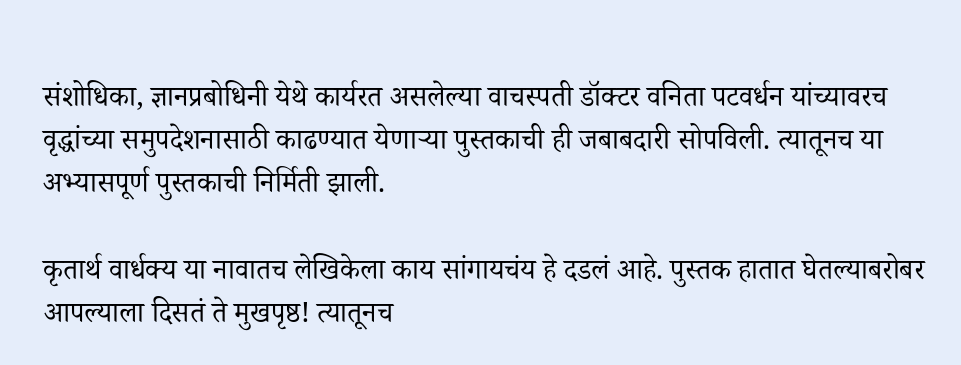संशोधिका, ज्ञानप्रबोधिनी येथे कार्यरत असलेल्या वाचस्पती डॉक्टर वनिता पटवर्धन यांच्यावरच वृद्धांच्या समुपदेशनासाठी काढण्यात येणाऱ्या पुस्तकाची ही जबाबदारी सोपविली. त्यातूनच या अभ्यासपूर्ण पुस्तकाची निर्मिती झाली.

कृतार्थ वार्धक्य या नावातच लेखिकेला काय सांगायचंय हे दडलं आहे. पुस्तक हातात घेतल्याबरोबर आपल्याला दिसतं ते मुखपृष्ठ! त्यातूनच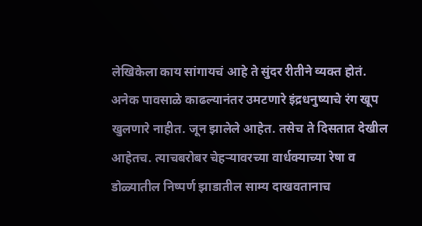लेखिकेला काय सांगायचं आहे ते सुंदर रीतीने व्यक्त होतं. अनेक पावसाळे काढल्यानंतर उमटणारे इंद्रधनुष्याचे रंग खूप खुलणारे नाहीत. जून झालेले आहेत. तसेच ते दिसतात देखील आहेतच. त्याचबरोबर चेहऱ्यावरच्या वार्धक्याच्या रेषा व डोळ्यातील निष्पर्ण झाडातील साम्य दाखवतानाच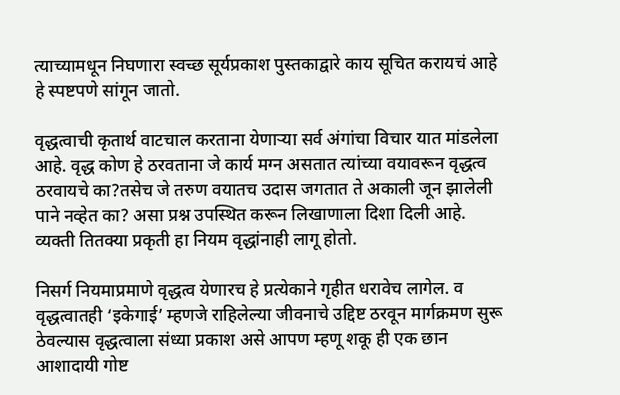त्याच्यामधून निघणारा स्वच्छ सूर्यप्रकाश पुस्तकाद्वारे काय सूचित करायचं आहे हे स्पष्टपणे सांगून जातो.

वृद्धत्वाची कृतार्थ वाटचाल करताना येणाऱ्या सर्व अंगांचा विचार यात मांडलेला आहे. वृद्ध कोण हे ठरवताना जे कार्य मग्न असतात त्यांच्या वयावरून वृद्धत्व ठरवायचे का?तसेच जे तरुण वयातच उदास जगतात ते अकाली जून झालेली पाने नव्हेत का? असा प्रश्न उपस्थित करून लिखाणाला दिशा दिली आहे. व्यक्ती तितक्या प्रकृती हा नियम वृद्धांनाही लागू होतो.

निसर्ग नियमाप्रमाणे वृद्धत्व येणारच हे प्रत्येकाने गृहीत धरावेच लागेल. व वृद्धत्वातही ‘इकेगाई’ म्हणजे राहिलेल्या जीवनाचे उद्दिष्ट ठरवून मार्गक्रमण सुरू ठेवल्यास वृद्धत्वाला संध्या प्रकाश असे आपण म्हणू शकू ही एक छान आशादायी गोष्ट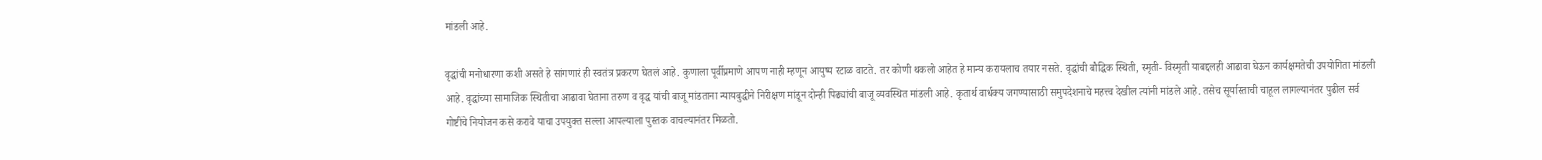मांडली आहे.

वृद्धांची मनोधारणा कशी असते हे सांगणारं ही स्वतंत्र प्रकरण घेतलं आहे. कुणाला पूर्वीप्रमाणे आपण नाही म्हणून आयुष्य रटाळ वाटते. तर कोणी थकलो आहेत हे मान्य करायलाच तयार नसते. वृद्धांची बौद्धिक स्थिती, स्मृती- विस्मृती याबद्दलही आढावा घेऊन कार्यक्षमतेची उपयोगिता मांडली आहे. वृद्धांच्या सामाजिक स्थितीचा आढावा घेताना तरुण व वृद्ध यांची बाजू मांडताना न्यायबुद्धीने निरीक्षण मांडून दोन्ही पिढ्यांची बाजू व्यवस्थित मांडली आहे. कृतार्थ वार्धक्य जगण्यासाठी समुपदेशनाचे महत्त्व देखील त्यांनी मांडले आहे. तसेच सूर्यास्ताची चाहूल लागल्यानंतर पुढील सर्व गोष्टींचे नियोजन कसे करावे याचा उपयुक्त सल्ला आपल्याला पुस्तक वाचल्यानंतर मिळतो.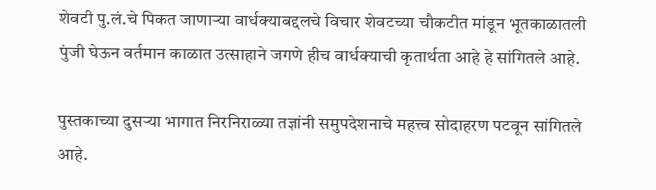शेवटी पु.लं.चे पिकत जाणाऱ्या वार्धक्याबद्दलचे विचार शेवटच्या चौकटीत मांडून भूतकाळातली पुंजी घेऊन वर्तमान काळात उत्साहाने जगणे हीच वार्धक्याची कृतार्थता आहे हे सांगितले आहे.

पुस्तकाच्या दुसऱ्या भागात निरनिराळ्या तज्ञांनी समुपदेशनाचे महत्त्व सोदाहरण पटवून सांगितले आहे.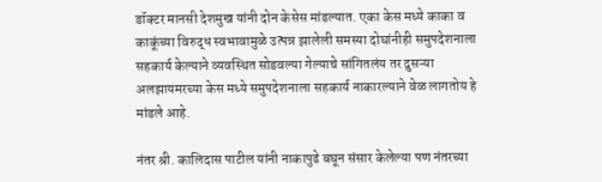डॉक्टर मानसी देशमुख यांनी दोन केसेस मांडल्यात. एका केस मध्ये काका व काकूंच्या विरुद्ध स्वभावामुळे उत्पन्न झालेली समस्या दोघांनीही समुपदेशनाला सहकार्य केल्याने व्यवस्थित सोडवल्या गेल्याचे सांगितलंय तर दुसऱ्या अलझायमरच्या केस मध्ये समुपदेशनाला सहकार्य नाकारल्याने वेळ लागतोय हे मांडले आहे.

नंतर श्री. कालिदास पाटील यांनी नाकापुढे बघून संसार केलेल्या पण नंतरच्या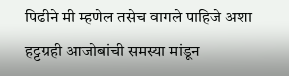पिढीने मी म्हणेल तसेच वागले पाहिजे अशा हट्टग्रही आजोबांची समस्या मांडून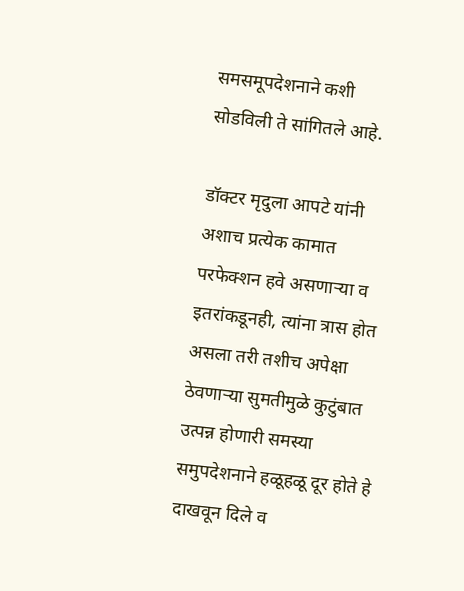समसमूपदेशनाने कशी सोडविली ते सांगितले आहे.

डॉक्टर मृदुला आपटे यांनी अशाच प्रत्येक कामात परफेक्शन हवे असणाऱ्या व इतरांकडूनही, त्यांना त्रास होत असला तरी तशीच अपेक्षा ठेवणाऱ्या सुमतीमुळे कुटुंबात उत्पन्न होणारी समस्या समुपदेशनाने हळूहळू दूर होते हे दाखवून दिले व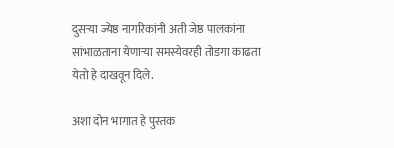दुसऱ्या ज्येष्ठ नागरिकांनी अती जेष्ठ पालकांना सांभाळताना येणाऱ्या समस्येवरही तोडगा काढता येतो हे दाखवून दिले.

अशा दोन भागात हे पुस्तक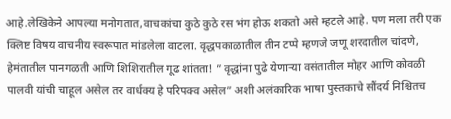आहे.लेखिकेने आपल्या मनोगतात,वाचकांचा कुठे कुठे रस भंग होऊ शकतो असे म्हटले आहे. पण मला तरी एक क्लिष्ट विषय वाचनीय स्वरूपात मांडलेला वाटला. वृद्धपकाळातील तीन टप्पे म्हणजे जणू शरदातील चांदणे, हेमंतातील पानगळती आणि शिशिरातील गूढ शांतता! ” वृद्धांना पुढे येणाऱ्या वसंतातील मोहर आणि कोवळी पालवी यांची चाहूल असेल तर वार्धक्य हे परिपक्व असेल” अशी अलंकारिक भाषा पुस्तकाचे सौंदर्य निश्चितच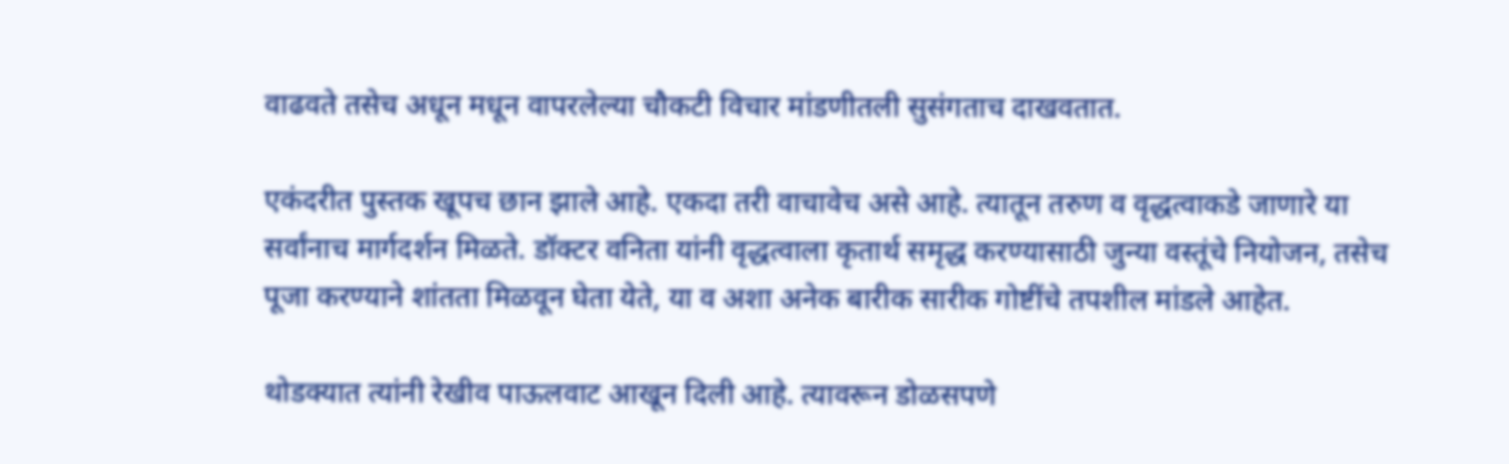वाढवते तसेच अधून मधून वापरलेल्या चौकटी विचार मांडणीतली सुसंगताच दाखवतात.

एकंदरीत पुस्तक खूपच छान झाले आहे. एकदा तरी वाचावेच असे आहे. त्यातून तरुण व वृद्धत्वाकडे जाणारे या सर्वांनाच मार्गदर्शन मिळते. डॉक्टर वनिता यांनी वृद्धत्वाला कृतार्थ समृद्ध करण्यासाठी जुन्या वस्तूंचे नियोजन, तसेच पूजा करण्याने शांतता मिळवून घेता येते, या व अशा अनेक बारीक सारीक गोष्टींचे तपशील मांडले आहेत.

थोडक्यात त्यांनी रेखीव पाऊलवाट आखून दिली आहे. त्यावरून डोळसपणे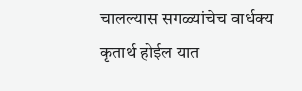चालल्यास सगळ्यांचेच वार्धक्य कृतार्थ होईल यात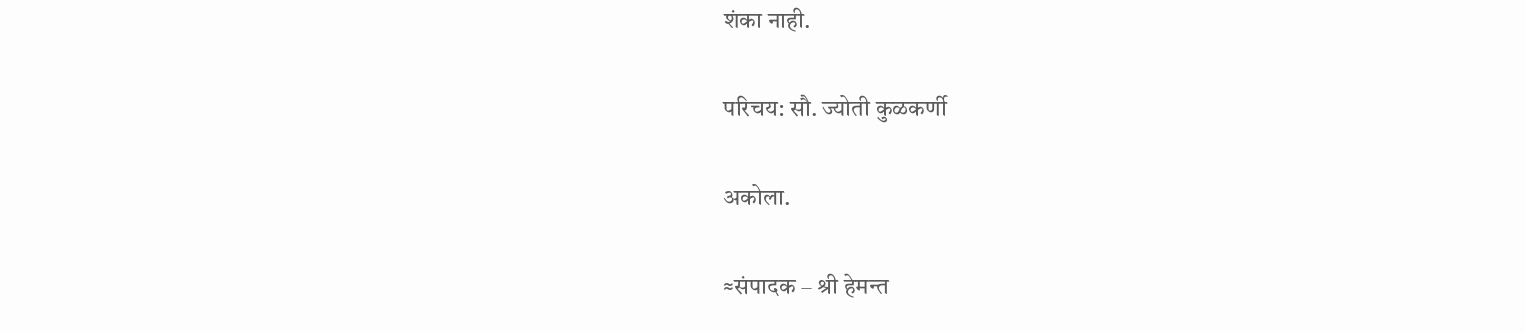शंका नाही.

परिचय: सौ. ज्योती कुळकर्णी

अकोला.

≈संपादक – श्री हेमन्त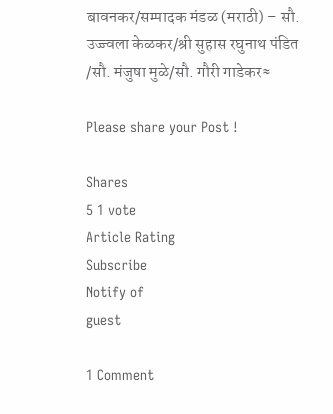बावनकर/सम्पादक मंडळ (मराठी) – सौ. उज्ज्वला केळकर/श्री सुहास रघुनाथ पंडित /सौ. मंजुषा मुळे/सौ. गौरी गाडेकर≈

Please share your Post !

Shares
5 1 vote
Article Rating
Subscribe
Notify of
guest

1 Comment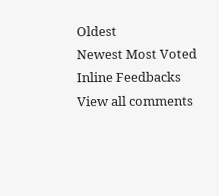Oldest
Newest Most Voted
Inline Feedbacks
View all comments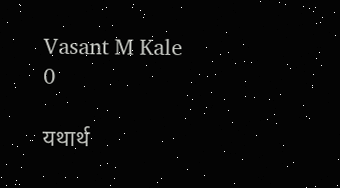Vasant M Kale
0

यथार्थ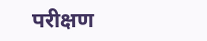परीक्षण